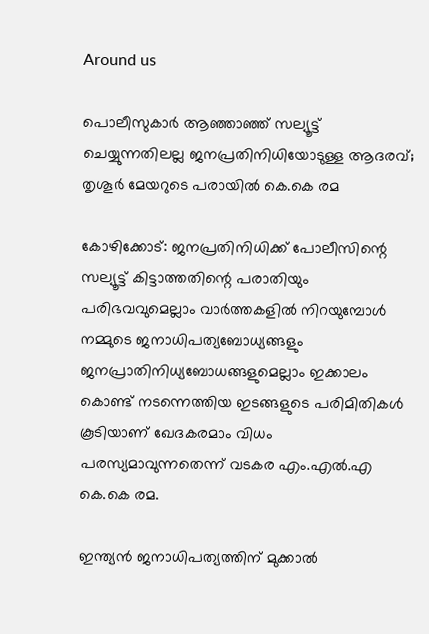Around us

പൊലീസുകാര്‍ ആഞ്ഞാഞ്ഞ് സല്യൂട്ട് ചെയ്യുന്നതിലല്ല ജനപ്രതിനിധിയോടുള്ള ആദരവ്; തൃശൂര്‍ മേയറുടെ പരായില്‍ കെ.കെ രമ

കോഴിക്കോട്: ജനപ്രതിനിധിക്ക് പോലീസിന്റെ സല്യൂട്ട് കിട്ടാത്തതിന്റെ പരാതിയും പരിഭവവുമെല്ലാം വാര്‍ത്തകളില്‍ നിറയുമ്പോള്‍ നമ്മുടെ ജനാധിപത്യബോധ്യങ്ങളും ജനപ്രാതിനിധ്യബോധങ്ങളുമെല്ലാം ഇക്കാലം കൊണ്ട് നടന്നെത്തിയ ഇടങ്ങളുടെ പരിമിതികള്‍ കൂടിയാണ് ഖേദകരമാം വിധം പരസ്യമാവുന്നതെന്ന് വടകര എം.എല്‍.എ കെ.കെ രമ.

ഇന്ത്യന്‍ ജനാധിപത്യത്തിന് മുക്കാല്‍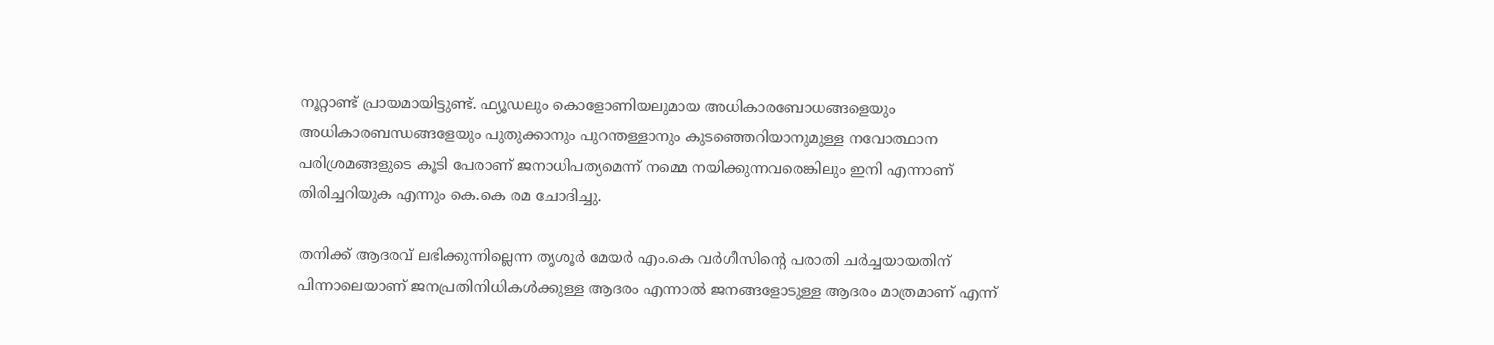നൂറ്റാണ്ട് പ്രായമായിട്ടുണ്ട്. ഫ്യൂഡലും കൊളോണിയലുമായ അധികാരബോധങ്ങളെയും അധികാരബന്ധങ്ങളേയും പുതുക്കാനും പുറന്തള്ളാനും കുടഞ്ഞെറിയാനുമുള്ള നവോത്ഥാന പരിശ്രമങ്ങളുടെ കൂടി പേരാണ് ജനാധിപത്യമെന്ന് നമ്മെ നയിക്കുന്നവരെങ്കിലും ഇനി എന്നാണ് തിരിച്ചറിയുക എന്നും കെ.കെ രമ ചോദിച്ചു.

തനിക്ക് ആദരവ് ലഭിക്കുന്നില്ലെന്ന തൃശൂര്‍ മേയര്‍ എം.കെ വര്‍ഗീസിന്റെ പരാതി ചര്‍ച്ചയായതിന് പിന്നാലെയാണ് ജനപ്രതിനിധികള്‍ക്കുള്ള ആദരം എന്നാല്‍ ജനങ്ങളോടുള്ള ആദരം മാത്രമാണ് എന്ന്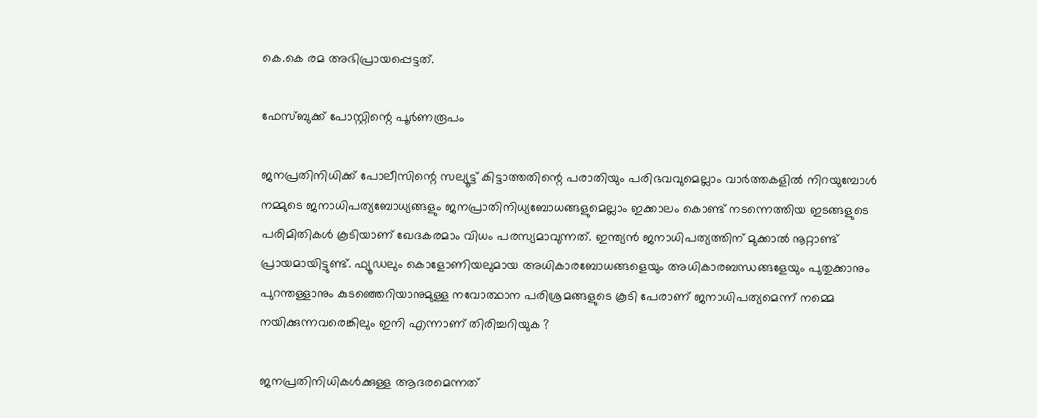കെ.കെ രമ അഭിപ്രായപ്പെട്ടത്.

ഫേസ്ബുക്ക് പോസ്റ്റിന്റെ പൂര്‍ണരൂപം

ജനപ്രതിനിധിക്ക് പോലീസിന്റെ സല്യൂട്ട് കിട്ടാത്തതിന്റെ പരാതിയും പരിഭവവുമെല്ലാം വാര്‍ത്തകളില്‍ നിറയുമ്പോള്‍ നമ്മുടെ ജനാധിപത്യബോധ്യങ്ങളും ജനപ്രാതിനിധ്യബോധങ്ങളുമെല്ലാം ഇക്കാലം കൊണ്ട് നടന്നെത്തിയ ഇടങ്ങളുടെ പരിമിതികള്‍ കൂടിയാണ് ഖേദകരമാം വിധം പരസ്യമാവുന്നത്. ഇന്ത്യന്‍ ജനാധിപത്യത്തിന് മുക്കാല്‍ നൂറ്റാണ്ട് പ്രായമായിട്ടുണ്ട്. ഫ്യൂഡലും കൊളോണിയലുമായ അധികാരബോധങ്ങളെയും അധികാരബന്ധങ്ങളേയും പുതുക്കാനും പുറന്തള്ളാനും കുടഞ്ഞെറിയാനുമുള്ള നവോത്ഥാന പരിശ്രമങ്ങളുടെ കൂടി പേരാണ് ജനാധിപത്യമെന്ന് നമ്മെ നയിക്കുന്നവരെങ്കിലും ഇനി എന്നാണ് തിരിച്ചറിയുക ?

ജനപ്രതിനിധികള്‍ക്കുള്ള ആദരമെന്നത്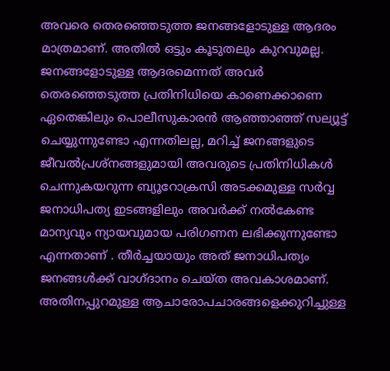അവരെ തെരഞ്ഞെടുത്ത ജനങ്ങളോടുള്ള ആദരം മാത്രമാണ്. അതില്‍ ഒട്ടും കൂടുതലും കുറവുമല്ല. ജനങ്ങളോടുള്ള ആദരമെന്നത് അവര്‍ തെരഞ്ഞെടുത്ത പ്രതിനിധിയെ കാണെക്കാണെ ഏതെങ്കിലും പൊലീസുകാരന്‍ ആഞ്ഞാഞ്ഞ് സല്യൂട്ട് ചെയ്യുന്നുണ്ടോ എന്നതിലല്ല, മറിച്ച് ജനങ്ങളുടെ ജീവല്‍പ്രശ്‌നങ്ങളുമായി അവരുടെ പ്രതിനിധികള്‍ ചെന്നുകയറുന്ന ബ്യൂറോക്രസി അടക്കമുള്ള സര്‍വ്വ ജനാധിപത്യ ഇടങ്ങളിലും അവര്‍ക്ക് നല്‍കേണ്ട മാന്യവും ന്യായവുമായ പരിഗണന ലഭിക്കുന്നുണ്ടോ എന്നതാണ് . തീര്‍ച്ചയായും അത് ജനാധിപത്യം ജനങ്ങള്‍ക്ക് വാഗ്ദാനം ചെയ്ത അവകാശമാണ്. അതിനപ്പുറമുള്ള ആചാരോപചാരങ്ങളെക്കുറിച്ചുള്ള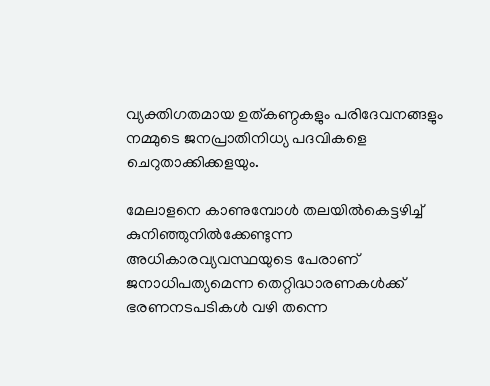വ്യക്തിഗതമായ ഉത്കണ്ഠകളും പരിദേവനങ്ങളും നമ്മുടെ ജനപ്രാതിനിധ്യ പദവികളെ ചെറുതാക്കിക്കളയും.

മേലാളനെ കാണുമ്പോള്‍ തലയില്‍കെട്ടഴിച്ച് കുനിഞ്ഞുനില്‍ക്കേണ്ടുന്ന അധികാരവ്യവസ്ഥയുടെ പേരാണ് ജനാധിപത്യമെന്ന തെറ്റിദ്ധാരണകള്‍ക്ക് ഭരണനടപടികള്‍ വഴി തന്നെ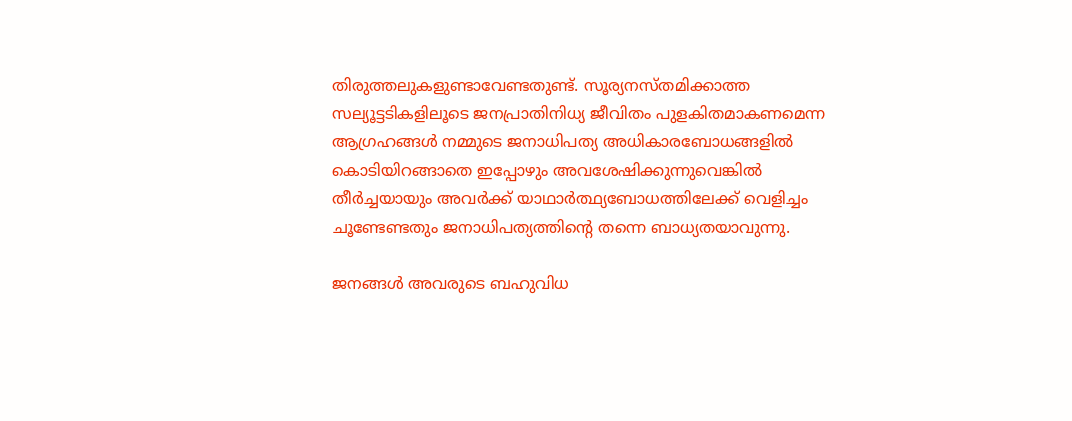തിരുത്തലുകളുണ്ടാവേണ്ടതുണ്ട്. സൂര്യനസ്തമിക്കാത്ത സല്യൂട്ടടികളിലൂടെ ജനപ്രാതിനിധ്യ ജീവിതം പുളകിതമാകണമെന്ന ആഗ്രഹങ്ങള്‍ നമ്മുടെ ജനാധിപത്യ അധികാരബോധങ്ങളില്‍ കൊടിയിറങ്ങാതെ ഇപ്പോഴും അവശേഷിക്കുന്നുവെങ്കില്‍ തീര്‍ച്ചയായും അവര്‍ക്ക് യാഥാര്‍ത്ഥ്യബോധത്തിലേക്ക് വെളിച്ചം ചൂണ്ടേണ്ടതും ജനാധിപത്യത്തിന്റെ തന്നെ ബാധ്യതയാവുന്നു.

ജനങ്ങള്‍ അവരുടെ ബഹുവിധ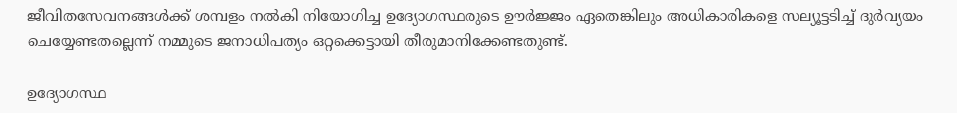ജീവിതസേവനങ്ങള്‍ക്ക് ശമ്പളം നല്‍കി നിയോഗിച്ച ഉദ്യോഗസ്ഥരുടെ ഊര്‍ജ്ജം ഏതെങ്കിലും അധികാരികളെ സല്യൂട്ടടിച്ച് ദുര്‍വ്യയം ചെയ്യേണ്ടതല്ലെന്ന് നമ്മുടെ ജനാധിപത്യം ഒറ്റക്കെട്ടായി തീരുമാനിക്കേണ്ടതുണ്ട്.

ഉദ്യോഗസ്ഥ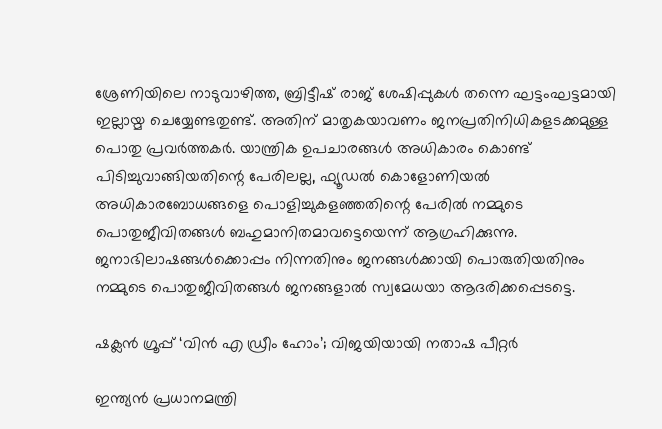ശ്രേണിയിലെ നാടുവാഴിത്ത, ബ്രിട്ടീഷ് രാജ് ശേഷിപ്പുകള്‍ തന്നെ ഘട്ടംഘട്ടമായി ഇല്ലായ്മ ചെയ്യേണ്ടതുണ്ട്. അതിന് മാതൃകയാവണം ജനപ്രതിനിധികളടക്കമുള്ള പൊതു പ്രവര്‍ത്തകര്‍. യാന്ത്രിക ഉപചാരങ്ങള്‍ അധികാരം കൊണ്ട് പിടിച്ചുവാങ്ങിയതിന്റെ പേരിലല്ല, ഫ്യൂഡല്‍ കൊളോണിയല്‍ അധികാരബോധങ്ങളെ പൊളിച്ചുകളഞ്ഞതിന്റെ പേരില്‍ നമ്മുടെ പൊതുജീവിതങ്ങള്‍ ബഹുമാനിതമാവട്ടെയെന്ന് ആഗ്രഹിക്കുന്നു. ജനാഭിലാഷങ്ങള്‍ക്കൊപ്പം നിന്നതിനും ജനങ്ങള്‍ക്കായി പൊരുതിയതിനും നമ്മുടെ പൊതുജീവിതങ്ങള്‍ ജനങ്ങളാല്‍ സ്വമേധയാ ആദരിക്കപ്പെടട്ടെ.

ഷക്ലൻ ഗ്രൂപ്പ് ‘വിൻ എ ഡ്രീം ഹോം’; വിജയിയായി നതാഷ പീറ്റ‍ർ

ഇന്ത്യന്‍‍ പ്രധാനമന്ത്രി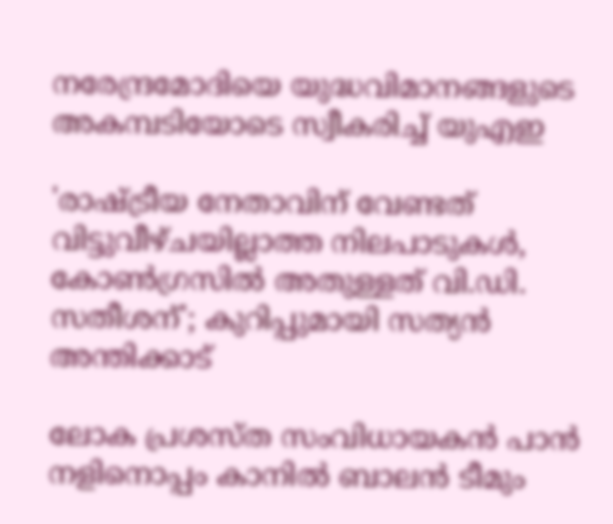നരേന്ദ്രമോദിയെ യുദ്ധവിമാനങ്ങളുടെ അകമ്പടിയോടെ സ്വീകരിച്ച് യുഎഇ

'രാഷ്ട്രീയ നേതാവിന് വേണ്ടത് വിട്ടുവീഴ്ചയില്ലാത്ത നിലപാടുകൾ, കോൺഗ്രസിൽ അതുള്ളത് വി.ഡി. സതീശന്'; കുറിപ്പുമായി സത്യൻ അന്തിക്കാട്

ലോക പ്രശസ്ത സംവിധായകന്‍ പാന്‍ നളിനൊപ്പം കാനില്‍ ബാലന്‍ ടീമും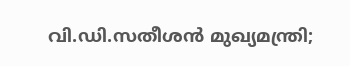വി.ഡി.സതീശന്‍ മുഖ്യമന്ത്രി;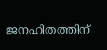ജനഹിതത്തിന്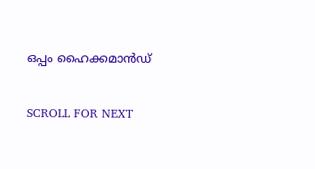ഒപ്പം ഹൈക്കമാന്‍ഡ്

SCROLL FOR NEXT